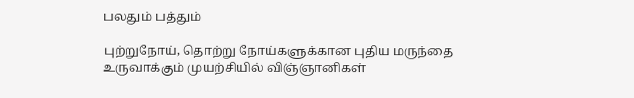பலதும் பத்தும்

புற்றுநோய், தொற்று நோய்களுக்கான புதிய மருந்தை உருவாக்கும் முயற்சியில் விஞ்ஞானிகள்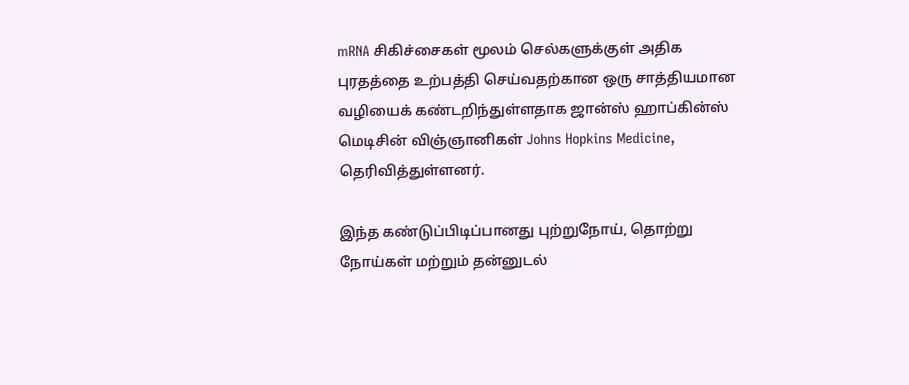mRNA சிகிச்சைகள் மூலம் செல்களுக்குள் அதிக புரதத்தை உற்பத்தி செய்வதற்கான ஒரு சாத்தியமான வழியைக் கண்டறிந்துள்ளதாக ஜான்ஸ் ஹாப்கின்ஸ் மெடிசின் விஞ்ஞானிகள் Johns Hopkins Medicine, தெரிவித்துள்ளனர்.

இந்த கண்டுப்பிடிப்பானது புற்றுநோய், தொற்று நோய்கள் மற்றும் தன்னுடல்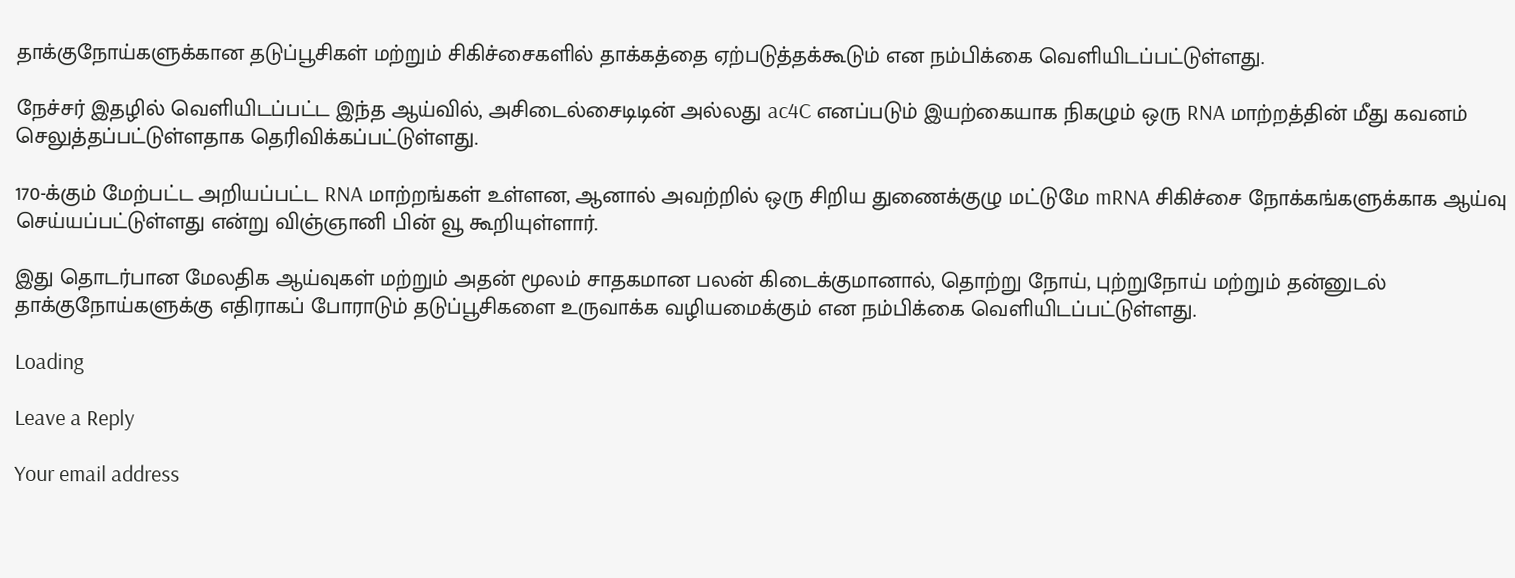தாக்குநோய்களுக்கான தடுப்பூசிகள் மற்றும் சிகிச்சைகளில் தாக்கத்தை ஏற்படுத்தக்கூடும் என நம்பிக்கை வெளியிடப்பட்டுள்ளது.

நேச்சர் இதழில் வெளியிடப்பட்ட இந்த ஆய்வில், அசிடைல்சைடிடின் அல்லது ac4C எனப்படும் இயற்கையாக நிகழும் ஒரு RNA மாற்றத்தின் மீது கவனம் செலுத்தப்பட்டுள்ளதாக தெரிவிக்கப்பட்டுள்ளது.

170-க்கும் மேற்பட்ட அறியப்பட்ட RNA மாற்றங்கள் உள்ளன, ஆனால் அவற்றில் ஒரு சிறிய துணைக்குழு மட்டுமே mRNA சிகிச்சை நோக்கங்களுக்காக ஆய்வு செய்யப்பட்டுள்ளது என்று விஞ்ஞானி பின் வூ கூறியுள்ளார்.

இது தொடர்பான மேலதிக ஆய்வுகள் மற்றும் அதன் மூலம் சாதகமான பலன் கிடைக்குமானால், தொற்று நோய், புற்றுநோய் மற்றும் தன்னுடல் தாக்குநோய்களுக்கு எதிராகப் போராடும் தடுப்பூசிகளை உருவாக்க வழியமைக்கும் என நம்பிக்கை வெளியிடப்பட்டுள்ளது.

Loading

Leave a Reply

Your email address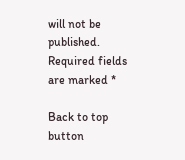will not be published. Required fields are marked *

Back to top button